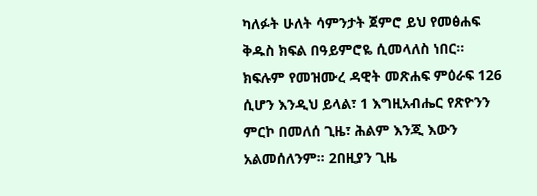ካለፉት ሁለት ሳምንታት ጀምሮ ይህ የመፅሐፍ ቅዱስ ክፍል በዓይምሮዬ ሲመላለስ ነበር። ክፍሉም የመዝሙረ ዳዊት መጽሐፍ ምዕራፍ 126 ሲሆን እንዲህ ይላል፣ 1 እግዚአብሔር የጽዮንን ምርኮ በመለሰ ጊዜ፣ ሕልም እንጂ እውን አልመሰለንም። 2በዚያን ጊዜ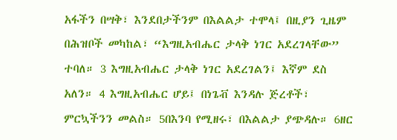አፋችን በሣቅ፣ እንደበታችንም በእልልታ ተሞላ፤ በዚያን ጊዜም በሕዝቦች መካከል፣ “እግዚአብሔር ታላቅ ነገር አደረገላቸው” ተባለ። 3 እግዚአብሔር ታላቅ ነገር አደረገልን፤ እኛም ደስ አለን። 4 እግዚአብሔር ሆይ፤ በነጌቭ እንዳሉ ጅረቶች፣ ምርኳችንን መልስ። 5በእንባ የሚዘሩ፣ በእልልታ ያጭዳሉ። 6ዘር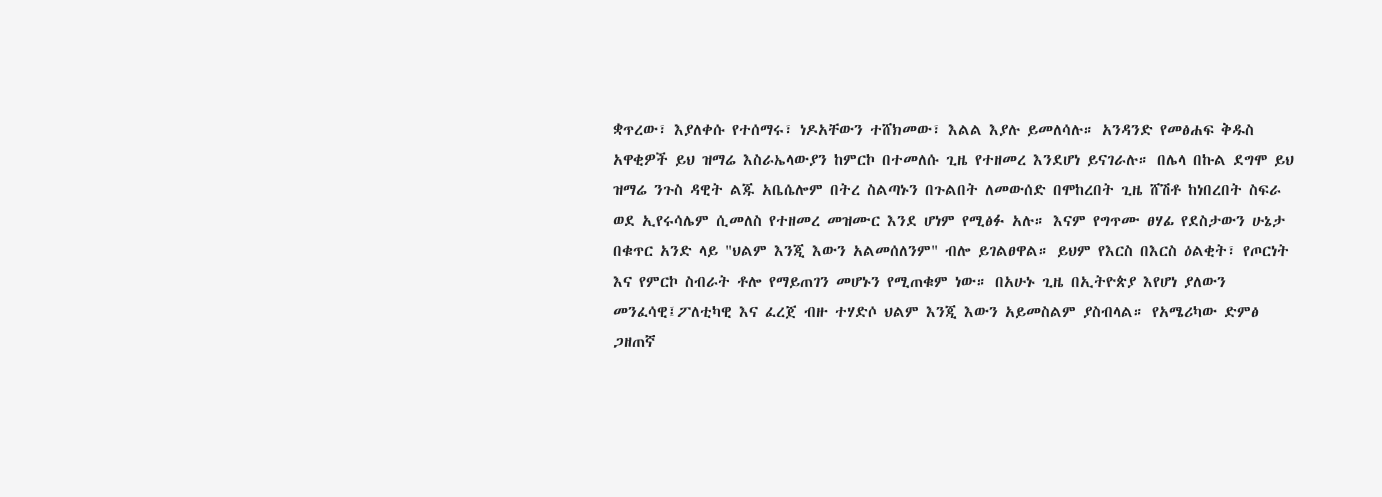ቋጥረው፣ እያለቀሱ የተሰማሩ፣ ነዶአቸውን ተሸክመው፣ እልል እያሉ ይመለሳሉ። አንዳንድ የመፅሐፍ ቅዱስ አዋቂዎች ይህ ዝማሬ እስራኤላውያን ከምርኮ በተመለሱ ጊዜ የተዘመረ እንደሆነ ይናገራሉ። በሌላ በኩል ደግሞ ይህ ዝማሬ ንጉስ ዳዊት ልጁ አቤሴሎም በትረ ስልጣኑን በጉልበት ለመውሰድ በሞከረበት ጊዜ ሸሽቶ ከነበረበት ስፍራ ወደ ኢየሩሳሌም ሲመለስ የተዘመረ መዝሙር እንደ ሆነም የሚፅፉ አሉ። እናም የግጥሙ ፀሃፊ የደስታውን ሁኔታ በቁጥር አንድ ላይ "ህልም እንጂ እውን አልመሰለንም" ብሎ ይገልፀዋል። ይህም የእርስ በእርስ ዕልቂት፣ የጦርነት እና የምርኮ ስብራት ቶሎ የማይጠገን መሆኑን የሚጠቁም ነው። በአሁኑ ጊዜ በኢትዮጵያ እየሆነ ያለውን መንፈሳዊ፤ፖለቲካዊ እና ፈረጀ ብዙ ተሃድሶ ህልም እንጂ እውን አይመስልም ያስብላል። የአሜሪካው ድምፅ ጋዘጠኛ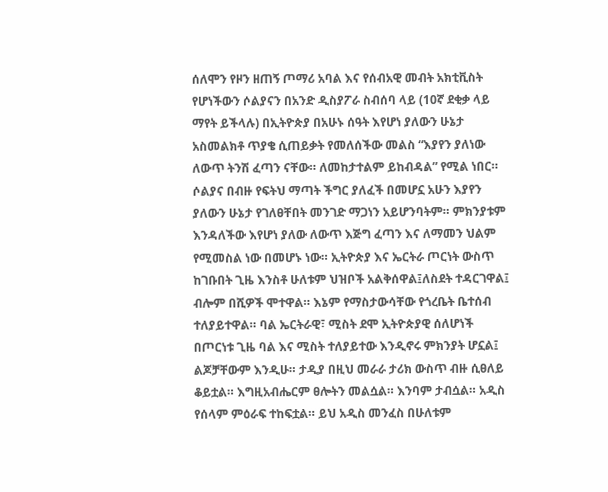ሰለሞን የዞን ዘጠኝ ጦማሪ አባል እና የሰብአዊ መብት አክቲቪስት የሆነችውን ሶልያናን በአንድ ዲስያፖራ ስብሰባ ላይ (10ኛ ደቂቃ ላይ ማየት ይችላሉ) በኢትዮጵያ በአሁኑ ሰዓት እየሆነ ያለውን ሁኔታ አስመልክቶ ጥያቄ ሲጠይቃት የመለሰችው መልስ “እያየን ያለነው ለውጥ ትንሽ ፈጣን ናቸው። ለመከታተልም ይከብዳል” የሚል ነበር። ሶልያና በብዙ የፍትህ ማጣት ችግር ያለፈች በመሆኗ አሁን እያየን ያለውን ሁኔታ የገለፀቸበት መንገድ ማጋነን አይሆንባትም። ምክንያቱም እንዳለችው እየሆነ ያለው ለውጥ እጅግ ፈጣን እና ለማመን ህልም የሚመስል ነው በመሆኑ ነው። ኢትዮጵያ እና ኤርትራ ጦርነት ውስጥ ከገቡበት ጊዜ እንስቶ ሁለቱም ህዝቦች አልቅሰዋል፤ለስደት ተዳርገዋል፤ ብሎም በሺዎች ሞተዋል። እኔም የማስታውሳቸው የጎረቤት ቤተሰብ ተለያይተዋል። ባል ኤርትራዊ፣ ሚስት ደሞ ኢትዮጵያዊ ሰለሆነች በጦርነቱ ጊዜ ባል እና ሚስት ተለያይተው እንዲኖሩ ምክንያት ሆኗል፤ ልጆቻቸውም እንዲሁ። ታዲያ በዚህ መራራ ታሪክ ውስጥ ብዙ ሲፀለይ ቆይቷል። እግዚአብሔርም ፀሎትን መልሷል። እንባም ታብሷል። አዲስ የሰላም ምዕራፍ ተከፍቷል። ይህ አዲስ መንፈስ በሁለቱም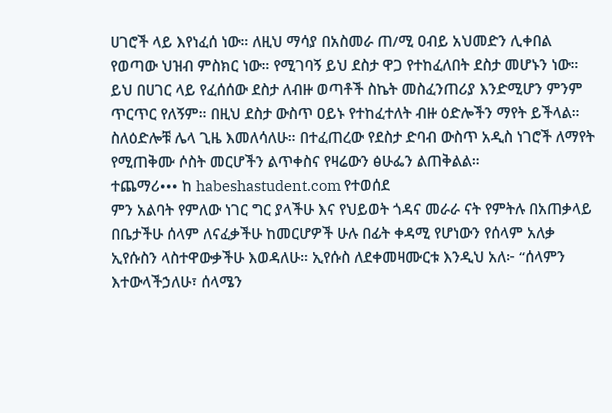ሀገሮች ላይ እየነፈሰ ነው። ለዚህ ማሳያ በአስመራ ጠ/ሚ ዐብይ አህመድን ሊቀበል የወጣው ህዝብ ምስክር ነው። የሚገባኝ ይህ ደስታ ዋጋ የተከፈለበት ደስታ መሆኑን ነው። ይህ በሀገር ላይ የፈሰሰው ደስታ ለብዙ ወጣቶች ስኬት መስፈንጠሪያ እንድሚሆን ምንም ጥርጥር የለኝም። በዚህ ደስታ ውስጥ ዐይኑ የተከፈተለት ብዙ ዕድሎችን ማየት ይችላል። ስለዕድሎቹ ሌላ ጊዜ እመለሳለሁ። በተፈጠረው የደስታ ድባብ ውስጥ አዲስ ነገሮች ለማየት የሚጠቅሙ ሶስት መርሆችን ልጥቀስና የዛሬውን ፅሁፌን ልጠቅልል።
ተጨማሪ••• ከ habeshastudent.com የተወሰደ
ምን አልባት የምለው ነገር ግር ያላችሁ እና የህይወት ጎዳና መራራ ናት የምትሉ በአጠቃላይ በቤታችሁ ሰላም ለናፈቃችሁ ከመርሆዎች ሁሉ በፊት ቀዳሚ የሆነውን የሰላም አለቃ ኢየሱስን ላስተዋውቃችሁ እወዳለሁ። ኢየሱስ ለደቀመዛሙርቱ እንዲህ አለ፦ “ሰላምን እተውላችኃለሁ፣ ሰላሜን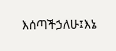እሰጣችኃለሁ፤እኔ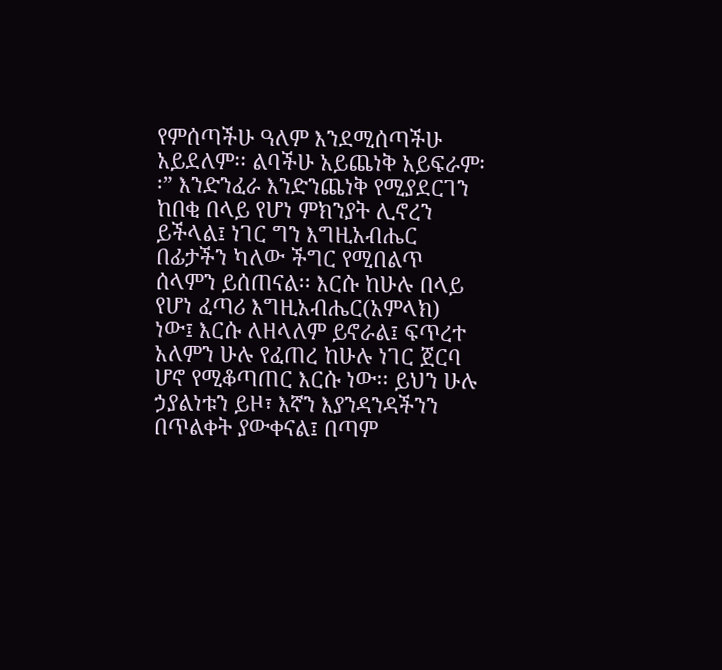የምሰጣችሁ ዓለም እንደሚሰጣችሁ አይደለም፡፡ ልባችሁ አይጨነቅ አይፍራም፡፡” እንድንፈራ እንድንጨነቅ የሚያደርገን ከበቂ በላይ የሆነ ምክንያት ሊኖረን ይችላል፤ ነገር ግን እግዚአብሔር በፊታችን ካለው ችግር የሚበልጥ ሰላምን ይሰጠናል፡፡ እርሱ ከሁሉ በላይ የሆነ ፈጣሪ እግዚአብሔር(አምላክ) ነው፤ እርሱ ለዘላለም ይኖራል፤ ፍጥረተ አለምን ሁሉ የፈጠረ ከሁሉ ነገር ጀርባ ሆኖ የሚቆጣጠር እርሱ ነው፡፡ ይህን ሁሉ ኃያልነቱን ይዞ፣ እኛን እያንዳንዳችንን በጥልቀት ያውቀናል፤ በጣም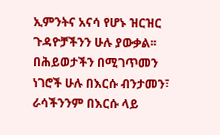ኢምንትና አናሳ የሆኑ ዝርዝር ጉዳዮቻችንን ሁሉ ያውቃል፡፡ በሕይወታችን በሚገጥመን ነገሮች ሁሉ በእርሱ ብንታመን፣ ራሳችንንም በእርሱ ላይ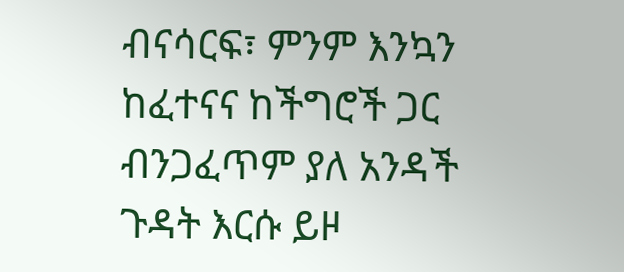ብናሳርፍ፣ ምንም እንኳን ከፈተናና ከችግሮች ጋር ብንጋፈጥም ያለ አንዳች ጉዳት እርሱ ይዞ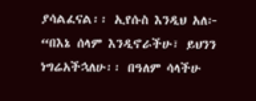ያሳልፈናል፡፡ ኢየሱስ እንዲህ አለ፦ “በእኔ ሰላም እንዲኖራችሁ፣ ይህንን ነግሬአችኋለሁ፡፡ በዓለም ሳላችሁ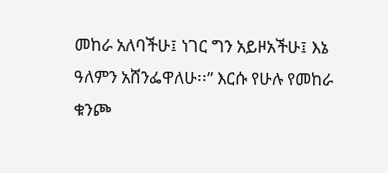መከራ አለባችሁ፤ ነገር ግን አይዞአችሁ፤ እኔ ዓለምን አሸንፌዋለሁ፡፡” እርሱ የሁሉ የመከራ ቁንጮ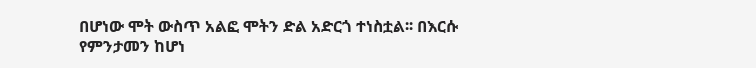በሆነው ሞት ውስጥ አልፎ ሞትን ድል አድርጎ ተነስቷል፡፡ በእርሱ የምንታመን ከሆነ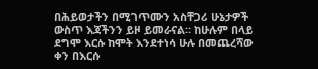በሕይወታችን በሚገጥሙን አስቸጋሪ ሁኔታዎች ውስጥ እጃችንን ይዞ ይመራናል። ከሁሉም በላይ ደግሞ እርሱ ከሞት እንደተነሳ ሁሉ በመጨረሻው ቀን በእርሱ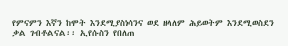የምናምን እኛን ከሞት እንደሚያስነሳንና ወደ ዘላለም ሕይወትም እንደሚወስደን ቃል ገብቶልናል፡፡ ኢየሱስን የበለጠ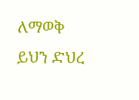ለማወቅ ይህን ድህረ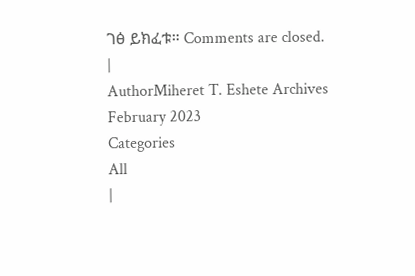ገፅ ይክፈቱ። Comments are closed.
|
AuthorMiheret T. Eshete Archives
February 2023
Categories
All
|